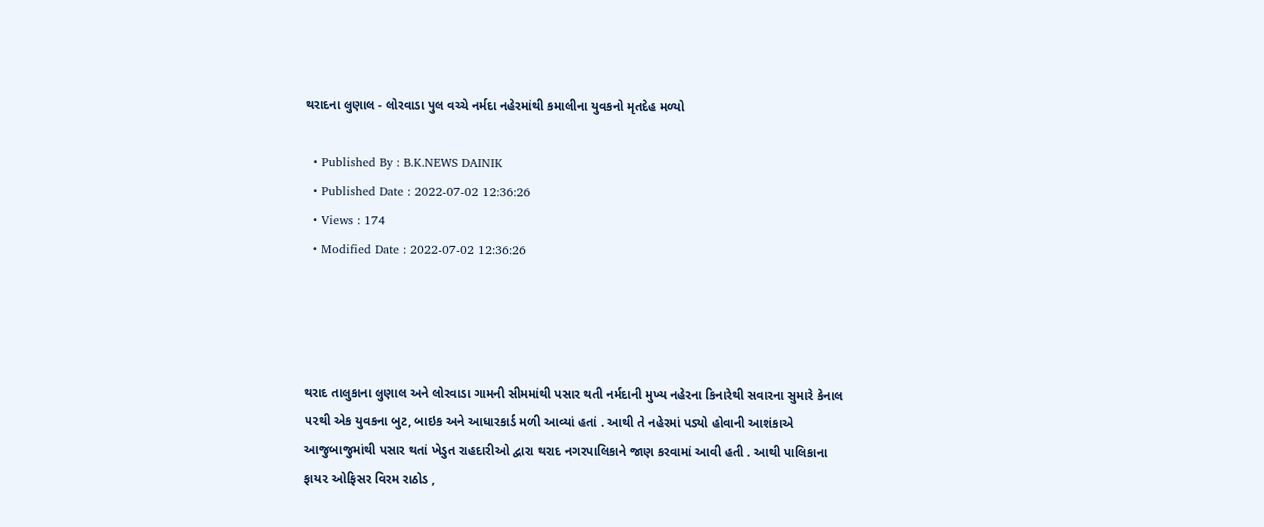થરાદના લુણાલ - લોરવાડા પુલ વચ્ચે નર્મદા નહેરમાંથી કમાલીના યુવકનો મૃતદેહ મળ્યો

  • Published By : B.K.NEWS DAINIK
  • Published Date : 2022-07-02 12:36:26
  • Views : 174
  • Modified Date : 2022-07-02 12:36:26




થરાદ તાલુકાના લુણાલ અને લોરવાડા ગામની સીમમાંથી પસાર થતી નર્મદાની મુખ્ય નહેરના કિનારેથી સવારના સુમારે કેનાલ ૫૨થી એક યુવકના બુટ, બાઇક અને આધારકાર્ડ મળી આવ્યાં હતાં . આથી તે નહેરમાં પડ્યો હોવાની આશંકાએ આજુબાજુમાંથી પસાર થતાં ખેડુત રાહદારીઓ દ્વારા થરાદ નગરપાલિકાને જાણ કરવામાં આવી હતી . આથી પાલિકાના ફાય૨ ઓફિસર વિરમ રાઠોડ ,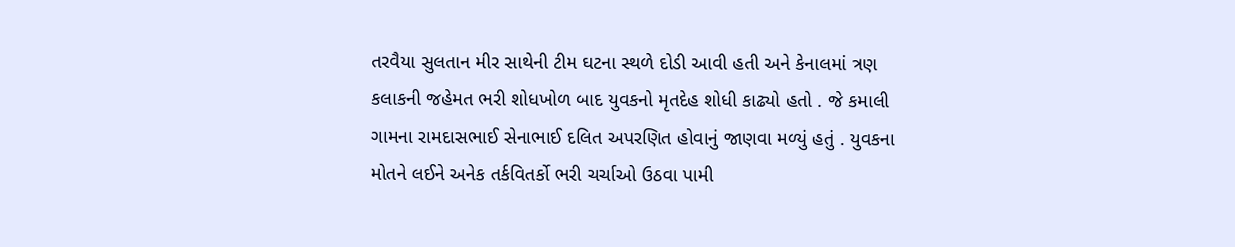તરવૈયા સુલતાન મીર સાથેની ટીમ ઘટના સ્થળે દોડી આવી હતી અને કેનાલમાં ત્રણ કલાકની જહેમત ભરી શોધખોળ બાદ યુવકનો મૃતદેહ શોધી કાઢ્યો હતો . જે કમાલી ગામના રામદાસભાઈ સેનાભાઈ દલિત અપરણિત હોવાનું જાણવા મળ્યું હતું . યુવકના મોતને લઈને અનેક તર્કવિતર્કો ભરી ચર્ચાઓ ઉઠવા પામી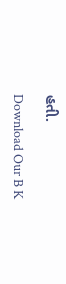હતી.

Download Our B K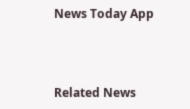News Today App



Related News